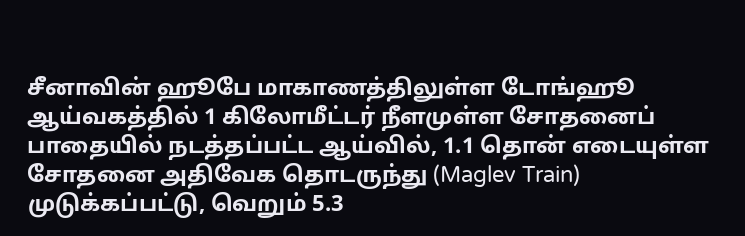சீனாவின் ஹூபே மாகாணத்திலுள்ள டோங்ஹூ ஆய்வகத்தில் 1 கிலோமீட்டர் நீளமுள்ள சோதனைப் பாதையில் நடத்தப்பட்ட ஆய்வில், 1.1 தொன் எடையுள்ள சோதனை அதிவேக தொடருந்து (Maglev Train) முடுக்கப்பட்டு, வெறும் 5.3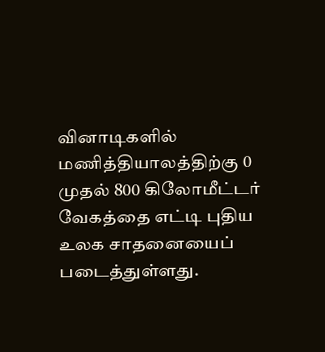வினாடிகளில் மணித்தியாலத்திற்கு 0 முதல் 800 கிலோமீட்டர் வேகத்தை எட்டி புதிய உலக சாதனையைப் படைத்துள்ளது.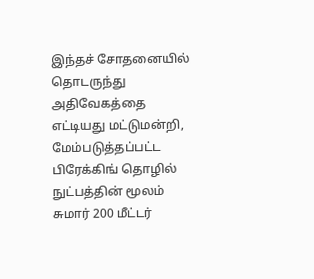இந்தச் சோதனையில் தொடருந்து அதிவேகத்தை எட்டியது மட்டுமன்றி, மேம்படுத்தப்பட்ட பிரேக்கிங் தொழில் நுட்பத்தின் மூலம் சுமார் 200 மீட்டர்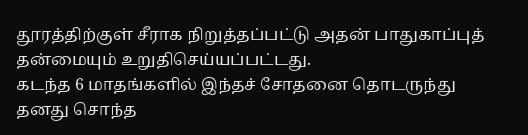தூரத்திற்குள் சீராக நிறுத்தப்பட்டு அதன் பாதுகாப்புத் தன்மையும் உறுதிசெய்யப்பட்டது.
கடந்த 6 மாதங்களில் இந்தச் சோதனை தொடருந்து தனது சொந்த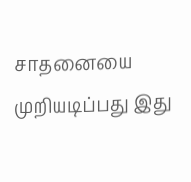சாதனையை முறியடிப்பது இது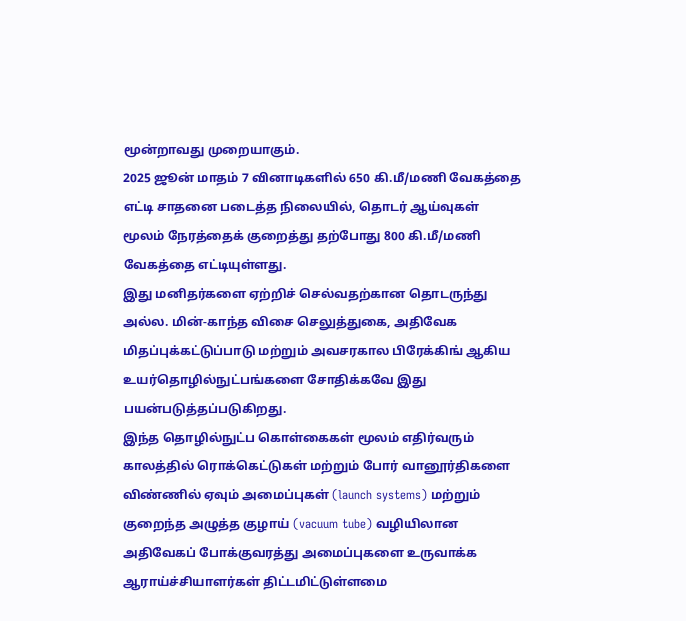மூன்றாவது முறையாகும்.
2025 ஜூன் மாதம் 7 வினாடிகளில் 650 கி.மீ/மணி வேகத்தை எட்டி சாதனை படைத்த நிலையில், தொடர் ஆய்வுகள் மூலம் நேரத்தைக் குறைத்து தற்போது 800 கி.மீ/மணி வேகத்தை எட்டியுள்ளது.
இது மனிதர்களை ஏற்றிச் செல்வதற்கான தொடருந்து அல்ல. மின்-காந்த விசை செலுத்துகை, அதிவேக மிதப்புக்கட்டுப்பாடு மற்றும் அவசரகால பிரேக்கிங் ஆகிய உயர்தொழில்நுட்பங்களை சோதிக்கவே இது பயன்படுத்தப்படுகிறது.
இந்த தொழில்நுட்ப கொள்கைகள் மூலம் எதிர்வரும் காலத்தில் ரொக்கெட்டுகள் மற்றும் போர் வானூர்திகளை விண்ணில் ஏவும் அமைப்புகள் (launch systems) மற்றும் குறைந்த அழுத்த குழாய் (vacuum tube) வழியிலான அதிவேகப் போக்குவரத்து அமைப்புகளை உருவாக்க ஆராய்ச்சியாளர்கள் திட்டமிட்டுள்ளமை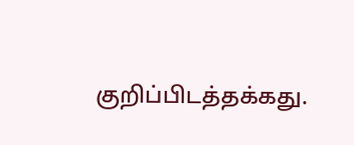குறிப்பிடத்தக்கது.